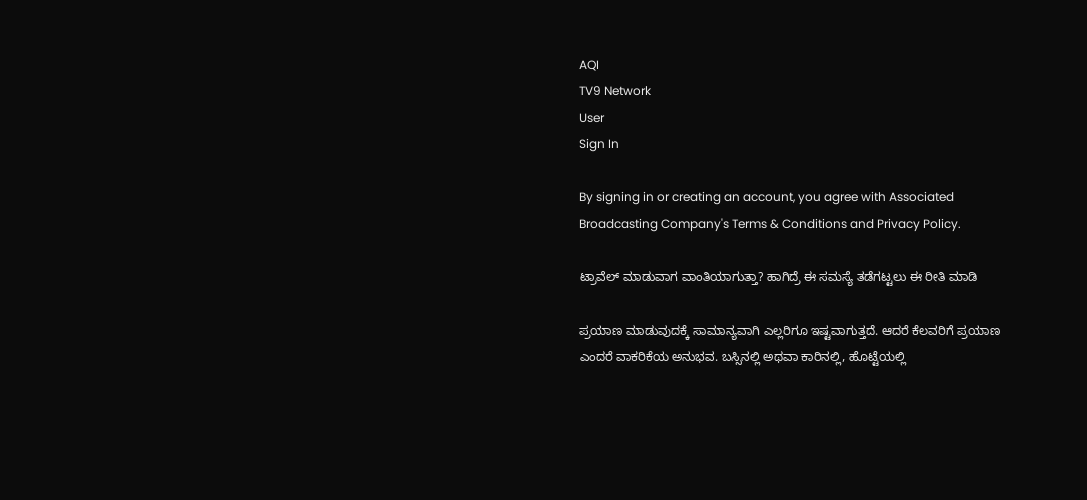AQI
TV9 Network
User
Sign In

By signing in or creating an account, you agree with Associated Broadcasting Company's Terms & Conditions and Privacy Policy.

ಟ್ರಾವೆಲ್ ಮಾಡುವಾಗ ವಾಂತಿಯಾಗುತ್ತಾ? ಹಾಗಿದ್ರೆ ಈ ಸಮಸ್ಯೆ ತಡೆಗಟ್ಟಲು ಈ ರೀತಿ ಮಾಡಿ

ಪ್ರಯಾಣ ಮಾಡುವುದಕ್ಕೆ ಸಾಮಾನ್ಯವಾಗಿ ಎಲ್ಲರಿಗೂ ಇಷ್ಟವಾಗುತ್ತದೆ. ಆದರೆ ಕೆಲವರಿಗೆ ಪ್ರಯಾಣ ಎಂದರೆ ವಾಕರಿಕೆಯ ಅನುಭವ. ಬಸ್ಸಿನಲ್ಲಿ ಅಥವಾ ಕಾರಿನಲ್ಲಿ, ಹೊಟ್ಟೆಯಲ್ಲಿ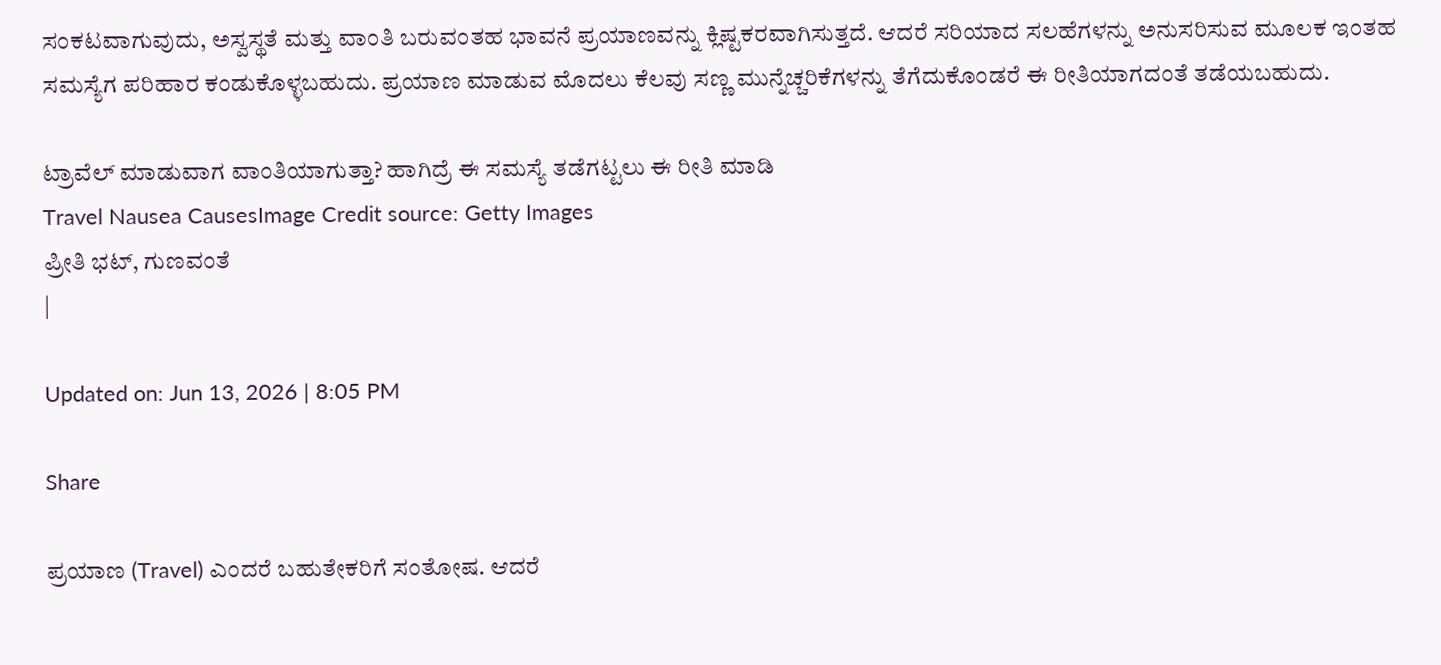ಸಂಕಟವಾಗುವುದು, ಅಸ್ವಸ್ಥತೆ ಮತ್ತು ವಾಂತಿ ಬರುವಂತಹ ಭಾವನೆ ಪ್ರಯಾಣವನ್ನು ಕ್ಲಿಷ್ಟಕರವಾಗಿಸುತ್ತದೆ. ಆದರೆ ಸರಿಯಾದ ಸಲಹೆಗಳನ್ನು ಅನುಸರಿಸುವ ಮೂಲಕ ಇಂತಹ ಸಮಸ್ಯೆಗ ಪರಿಹಾರ ಕಂಡುಕೊಳ್ಳಬಹುದು. ಪ್ರಯಾಣ ಮಾಡುವ ಮೊದಲು ಕೆಲವು ಸಣ್ಣ ಮುನ್ನೆಚ್ಚರಿಕೆಗಳನ್ನು ತೆಗೆದುಕೊಂಡರೆ ಈ ರೀತಿಯಾಗದಂತೆ ತಡೆಯಬಹುದು.

ಟ್ರಾವೆಲ್ ಮಾಡುವಾಗ ವಾಂತಿಯಾಗುತ್ತಾ? ಹಾಗಿದ್ರೆ ಈ ಸಮಸ್ಯೆ ತಡೆಗಟ್ಟಲು ಈ ರೀತಿ ಮಾಡಿ
Travel Nausea CausesImage Credit source: Getty Images
ಪ್ರೀತಿ ಭಟ್, ಗುಣವಂತೆ
|

Updated on: Jun 13, 2026 | 8:05 PM

Share

ಪ್ರಯಾಣ (Travel) ಎಂದರೆ ಬಹುತೇಕರಿಗೆ ಸಂತೋಷ. ಆದರೆ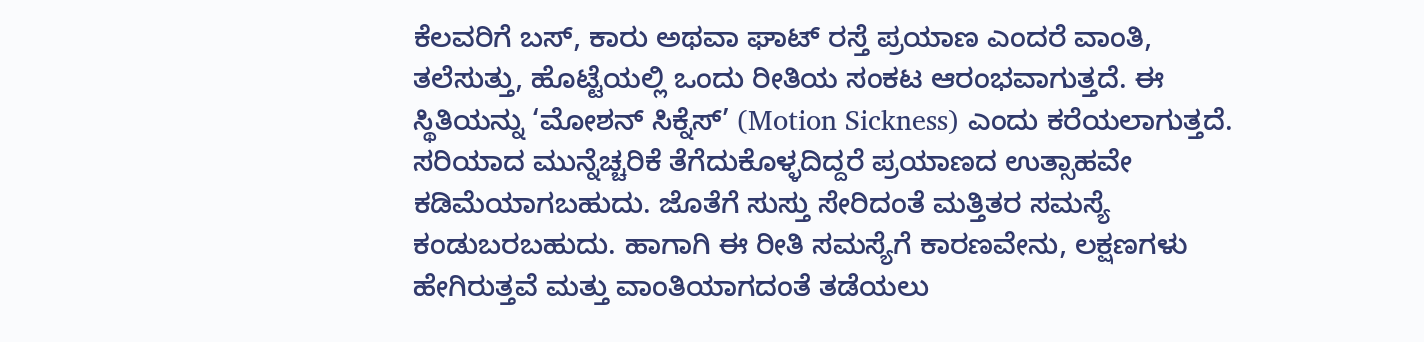ಕೆಲವರಿಗೆ ಬಸ್‌, ಕಾರು ಅಥವಾ ಘಾಟ್‌ ರಸ್ತೆ ಪ್ರಯಾಣ ಎಂದರೆ ವಾಂತಿ, ತಲೆಸುತ್ತು, ಹೊಟ್ಟೆಯಲ್ಲಿ ಒಂದು ರೀತಿಯ ಸಂಕಟ ಆರಂಭವಾಗುತ್ತದೆ. ಈ ಸ್ಥಿತಿಯನ್ನು ‘ಮೋಶನ್ ಸಿಕ್ನೆಸ್’ (Motion Sickness) ಎಂದು ಕರೆಯಲಾಗುತ್ತದೆ. ಸರಿಯಾದ ಮುನ್ನೆಚ್ಚರಿಕೆ ತೆಗೆದುಕೊಳ್ಳದಿದ್ದರೆ ಪ್ರಯಾಣದ ಉತ್ಸಾಹವೇ ಕಡಿಮೆಯಾಗಬಹುದು. ಜೊತೆಗೆ ಸುಸ್ತು ಸೇರಿದಂತೆ ಮತ್ತಿತರ ಸಮಸ್ಯೆ ಕಂಡುಬರಬಹುದು. ಹಾಗಾಗಿ ಈ ರೀತಿ ಸಮಸ್ಯೆಗೆ ಕಾರಣವೇನು, ಲಕ್ಷಣಗಳು ಹೇಗಿರುತ್ತವೆ ಮತ್ತು ವಾಂತಿಯಾಗದಂತೆ ತಡೆಯಲು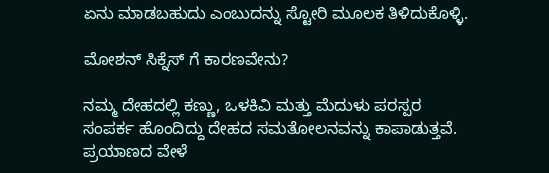ಏನು ಮಾಡಬಹುದು ಎಂಬುದನ್ನು ಸ್ಟೋರಿ ಮೂಲಕ ತಿಳಿದುಕೊಳ್ಳಿ.

ಮೋಶನ್ ಸಿಕ್ನೆಸ್ ಗೆ ಕಾರಣವೇನು?

ನಮ್ಮ ದೇಹದಲ್ಲಿ ಕಣ್ಣು, ಒಳಕಿವಿ ಮತ್ತು ಮೆದುಳು ಪರಸ್ಪರ ಸಂಪರ್ಕ ಹೊಂದಿದ್ದು ದೇಹದ ಸಮತೋಲನವನ್ನು ಕಾಪಾಡುತ್ತವೆ. ಪ್ರಯಾಣದ ವೇಳೆ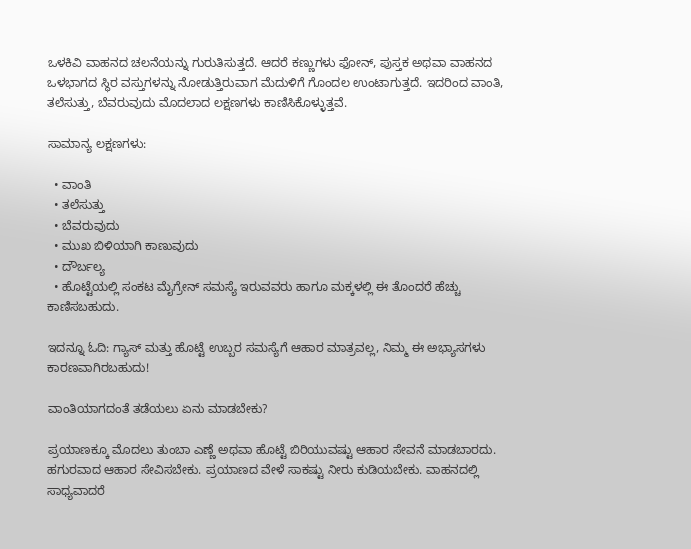ಒಳಕಿವಿ ವಾಹನದ ಚಲನೆಯನ್ನು ಗುರುತಿಸುತ್ತದೆ. ಆದರೆ ಕಣ್ಣುಗಳು ಫೋನ್‌, ಪುಸ್ತಕ ಅಥವಾ ವಾಹನದ ಒಳಭಾಗದ ಸ್ಥಿರ ವಸ್ತುಗಳನ್ನು ನೋಡುತ್ತಿರುವಾಗ ಮೆದುಳಿಗೆ ಗೊಂದಲ ಉಂಟಾಗುತ್ತದೆ. ಇದರಿಂದ ವಾಂತಿ, ತಲೆಸುತ್ತು, ಬೆವರುವುದು ಮೊದಲಾದ ಲಕ್ಷಣಗಳು ಕಾಣಿಸಿಕೊಳ್ಳುತ್ತವೆ.

ಸಾಮಾನ್ಯ ಲಕ್ಷಣಗಳು:

  • ವಾಂತಿ
  • ತಲೆಸುತ್ತು
  • ಬೆವರುವುದು
  • ಮುಖ ಬಿಳಿಯಾಗಿ ಕಾಣುವುದು
  • ದೌರ್ಬಲ್ಯ
  • ಹೊಟ್ಟೆಯಲ್ಲಿ ಸಂಕಟ ಮೈಗ್ರೇನ್ ಸಮಸ್ಯೆ ಇರುವವರು ಹಾಗೂ ಮಕ್ಕಳಲ್ಲಿ ಈ ತೊಂದರೆ ಹೆಚ್ಚು ಕಾಣಿಸಬಹುದು.

ಇದನ್ನೂ ಓದಿ: ಗ್ಯಾಸ್ ಮತ್ತು ಹೊಟ್ಟೆ ಉಬ್ಬರ ಸಮಸ್ಯೆಗೆ ಆಹಾರ ಮಾತ್ರವಲ್ಲ, ನಿಮ್ಮ ಈ ಅಭ್ಯಾಸಗಳು ಕಾರಣವಾಗಿರಬಹುದು!

ವಾಂತಿಯಾಗದಂತೆ ತಡೆಯಲು ಏನು ಮಾಡಬೇಕು?

ಪ್ರಯಾಣಕ್ಕೂ ಮೊದಲು ತುಂಬಾ ಎಣ್ಣೆ ಅಥವಾ ಹೊಟ್ಟೆ ಬಿರಿಯುವಷ್ಟು ಆಹಾರ ಸೇವನೆ ಮಾಡಬಾರದು. ಹಗುರವಾದ ಆಹಾರ ಸೇವಿಸಬೇಕು. ಪ್ರಯಾಣದ ವೇಳೆ ಸಾಕಷ್ಟು ನೀರು ಕುಡಿಯಬೇಕು. ವಾಹನದಲ್ಲಿ ಸಾಧ್ಯವಾದರೆ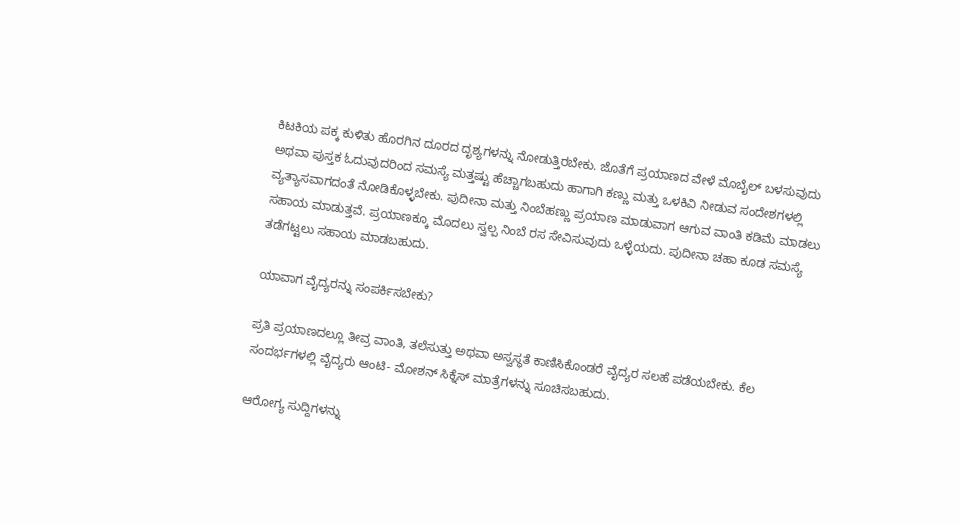ಕಿಟಕಿಯ ಪಕ್ಕ ಕುಳಿತು ಹೊರಗಿನ ದೂರದ ದೃಶ್ಯಗಳನ್ನು ನೋಡುತ್ತಿರಬೇಕು. ಜೊತೆಗೆ ಪ್ರಯಾಣದ ವೇಳೆ ಮೊಬೈಲ್ ಬಳಸುವುದು ಅಥವಾ ಪುಸ್ತಕ ಓದುವುದರಿಂದ ಸಮಸ್ಯೆ ಮತ್ತಷ್ಟು ಹೆಚ್ಚಾಗಬಹುದು ಹಾಗಾಗಿ ಕಣ್ಣು ಮತ್ತು ಒಳಕಿವಿ ನೀಡುವ ಸಂದೇಶಗಳಲ್ಲಿ ವ್ಯತ್ಯಾಸವಾಗದಂತೆ ನೋಡಿಕೊಳ್ಳಬೇಕು. ಪುದೀನಾ ಮತ್ತು ನಿಂಬೆಹಣ್ಣು ಪ್ರಯಾಣ ಮಾಡುವಾಗ ಆಗುವ ವಾಂತಿ ಕಡಿಮೆ ಮಾಡಲು ಸಹಾಯ ಮಾಡುತ್ತವೆ. ಪ್ರಯಾಣಕ್ಕೂ ಮೊದಲು ಸ್ವಲ್ಪ ನಿಂಬೆ ರಸ ಸೇವಿಸುವುದು ಒಳ್ಳೆಯದು. ಪುದೀನಾ ಚಹಾ ಕೂಡ ಸಮಸ್ಯೆ ತಡೆಗಟ್ಟಲು ಸಹಾಯ ಮಾಡಬಹುದು.

ಯಾವಾಗ ವೈದ್ಯರನ್ನು ಸಂಪರ್ಕಿಸಬೇಕು?

ಪ್ರತಿ ಪ್ರಯಾಣದಲ್ಲೂ ತೀವ್ರ ವಾಂತಿ, ತಲೆಸುತ್ತು ಅಥವಾ ಅಸ್ವಸ್ಥತೆ ಕಾಣಿಸಿಕೊಂಡರೆ ವೈದ್ಯರ ಸಲಹೆ ಪಡೆಯಬೇಕು. ಕೆಲ ಸಂದರ್ಭಗಳಲ್ಲಿ ವೈದ್ಯರು ಆಂಟಿ- ಮೋಶನ್ ಸಿಕ್ನೆಸ್ ಮಾತ್ರೆಗಳನ್ನು ಸೂಚಿಸಬಹುದು.

ಆರೋಗ್ಯ ಸುದ್ದಿಗಳನ್ನು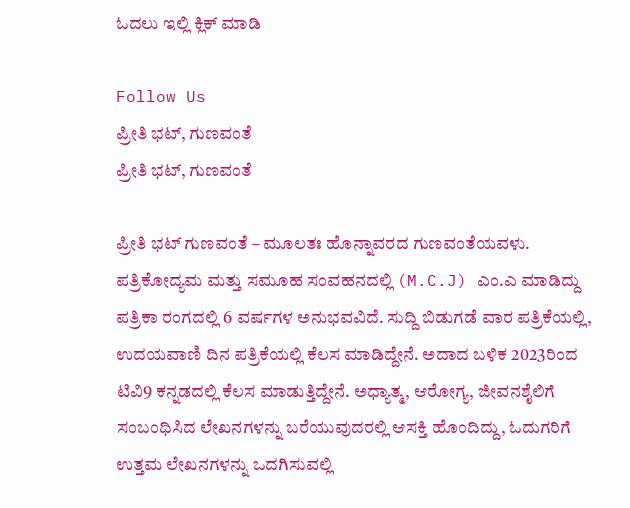ಓದಲು ಇಲ್ಲಿ ಕ್ಲಿಕ್ ಮಾಡಿ

Follow Us
ಪ್ರೀತಿ ಭಟ್, ಗುಣವಂತೆ
ಪ್ರೀತಿ ಭಟ್, ಗುಣವಂತೆ

ಪ್ರೀತಿ ಭಟ್ ಗುಣವಂತೆ – ಮೂಲತಃ ಹೊನ್ನಾವರದ ಗುಣವಂತೆಯವಳು. ಪತ್ರಿಕೋದ್ಯಮ ಮತ್ತು ಸಮೂಹ ಸಂವಹನದಲ್ಲಿ (M.C.J) ಎಂ.ಎ ಮಾಡಿದ್ದು ಪತ್ರಿಕಾ ರಂಗದಲ್ಲಿ 6 ವರ್ಷಗಳ ಅನುಭವವಿದೆ. ಸುದ್ದಿ ಬಿಡುಗಡೆ ವಾರ ಪತ್ರಿಕೆಯಲ್ಲಿ, ಉದಯವಾಣಿ ದಿನ ಪತ್ರಿಕೆಯಲ್ಲಿ ಕೆಲಸ ಮಾಡಿದ್ದೇನೆ. ಅದಾದ ಬಳಿಕ 2023ರಿಂದ ಟಿವಿ9 ಕನ್ನಡದಲ್ಲಿ ಕೆಲಸ ಮಾಡುತ್ತಿದ್ದೇನೆ. ಅಧ್ಯಾತ್ಮ, ಆರೋಗ್ಯ, ಜೀವನಶೈಲಿಗೆ ಸಂಬಂಧಿಸಿದ ಲೇಖನಗಳನ್ನು ಬರೆಯುವುದರಲ್ಲಿ ಆಸಕ್ತಿ ಹೊಂದಿದ್ದು, ಓದುಗರಿಗೆ ಉತ್ತಮ ಲೇಖನಗಳನ್ನು ಒದಗಿಸುವಲ್ಲಿ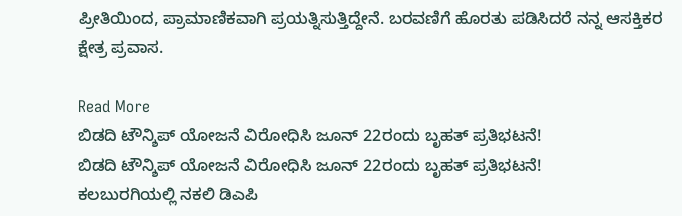ಪ್ರೀತಿಯಿಂದ, ಪ್ರಾಮಾಣಿಕವಾಗಿ ಪ್ರಯತ್ನಿಸುತ್ತಿದ್ದೇನೆ. ಬರವಣಿಗೆ ಹೊರತು ಪಡಿಸಿದರೆ ನನ್ನ ಆಸಕ್ತಿಕರ ಕ್ಷೇತ್ರ ಪ್ರವಾಸ.

Read More
ಬಿಡದಿ ಟೌನ್ಶಿಪ್ ಯೋಜನೆ ವಿರೋಧಿಸಿ ಜೂನ್ 22ರಂದು ಬೃಹತ್ ಪ್ರತಿಭಟನೆ!
ಬಿಡದಿ ಟೌನ್ಶಿಪ್ ಯೋಜನೆ ವಿರೋಧಿಸಿ ಜೂನ್ 22ರಂದು ಬೃಹತ್ ಪ್ರತಿಭಟನೆ!
ಕಲಬುರಗಿಯಲ್ಲಿ ನಕಲಿ ಡಿಎಪಿ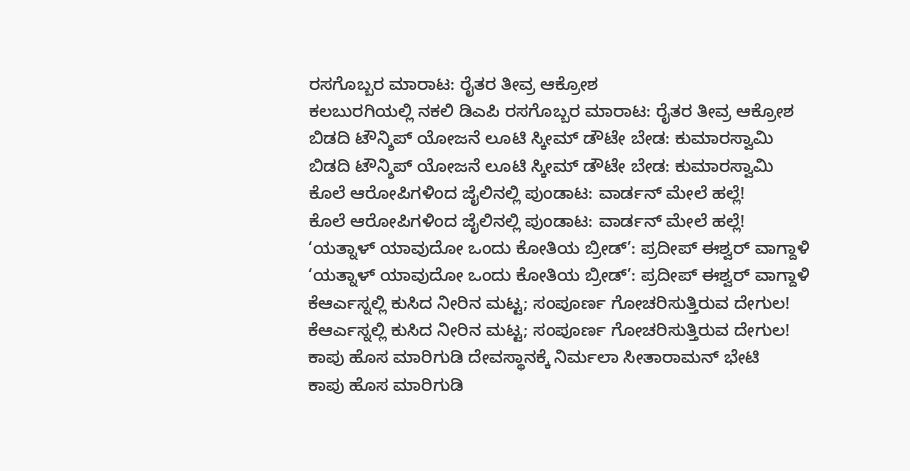ರಸಗೊಬ್ಬರ ಮಾರಾಟ: ರೈತರ ತೀವ್ರ ಆಕ್ರೋಶ
ಕಲಬುರಗಿಯಲ್ಲಿ ನಕಲಿ ಡಿಎಪಿ ರಸಗೊಬ್ಬರ ಮಾರಾಟ: ರೈತರ ತೀವ್ರ ಆಕ್ರೋಶ
ಬಿಡದಿ ಟೌನ್ಶಿಪ್ ಯೋಜನೆ ಲೂಟಿ ಸ್ಕೀಮ್ ಡೌಟೇ ಬೇಡ: ಕುಮಾರಸ್ವಾಮಿ
ಬಿಡದಿ ಟೌನ್ಶಿಪ್ ಯೋಜನೆ ಲೂಟಿ ಸ್ಕೀಮ್ ಡೌಟೇ ಬೇಡ: ಕುಮಾರಸ್ವಾಮಿ
ಕೊಲೆ ಆರೋಪಿಗಳಿಂದ ಜೈಲಿನಲ್ಲಿ ಪುಂಡಾಟ: ವಾರ್ಡನ್ ಮೇಲೆ ಹಲ್ಲೆ!
ಕೊಲೆ ಆರೋಪಿಗಳಿಂದ ಜೈಲಿನಲ್ಲಿ ಪುಂಡಾಟ: ವಾರ್ಡನ್ ಮೇಲೆ ಹಲ್ಲೆ!
‘ಯತ್ನಾಳ್ ಯಾವುದೋ ಒಂದು ಕೋತಿಯ ಬ್ರೀಡ್’: ಪ್ರದೀಪ್ ಈಶ್ವರ್ ವಾಗ್ದಾಳಿ
‘ಯತ್ನಾಳ್ ಯಾವುದೋ ಒಂದು ಕೋತಿಯ ಬ್ರೀಡ್’: ಪ್ರದೀಪ್ ಈಶ್ವರ್ ವಾಗ್ದಾಳಿ
ಕೆಆರ್ಎಸ್ನಲ್ಲಿ ಕುಸಿದ ನೀರಿನ ಮಟ್ಟ; ಸಂಪೂರ್ಣ ಗೋಚರಿಸುತ್ತಿರುವ ದೇಗುಲ!
ಕೆಆರ್ಎಸ್ನಲ್ಲಿ ಕುಸಿದ ನೀರಿನ ಮಟ್ಟ; ಸಂಪೂರ್ಣ ಗೋಚರಿಸುತ್ತಿರುವ ದೇಗುಲ!
ಕಾಪು ಹೊಸ ಮಾರಿಗುಡಿ ದೇವಸ್ಥಾನಕ್ಕೆ ನಿರ್ಮಲಾ ಸೀತಾರಾಮನ್ ಭೇಟಿ
ಕಾಪು ಹೊಸ ಮಾರಿಗುಡಿ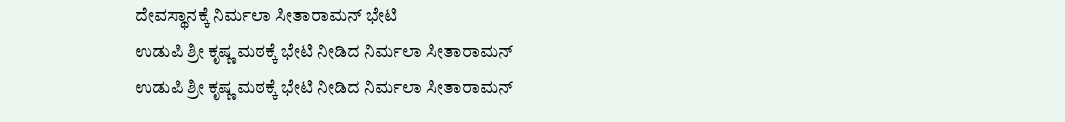ದೇವಸ್ಥಾನಕ್ಕೆ ನಿರ್ಮಲಾ ಸೀತಾರಾಮನ್ ಭೇಟಿ
ಉಡುಪಿ ಶ್ರೀ ಕೃಷ್ಣ ಮಠಕ್ಕೆ ಭೇಟಿ ನೀಡಿದ ನಿರ್ಮಲಾ ಸೀತಾರಾಮನ್
ಉಡುಪಿ ಶ್ರೀ ಕೃಷ್ಣ ಮಠಕ್ಕೆ ಭೇಟಿ ನೀಡಿದ ನಿರ್ಮಲಾ ಸೀತಾರಾಮನ್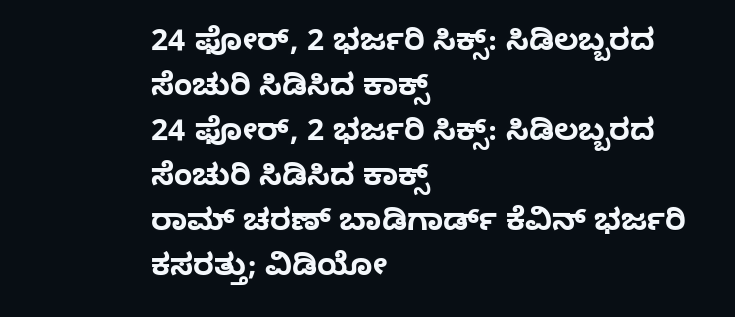24 ಫೋರ್, 2 ಭರ್ಜರಿ ಸಿಕ್ಸ್: ಸಿಡಿಲಬ್ಬರದ ಸೆಂಚುರಿ ಸಿಡಿಸಿದ ಕಾಕ್ಸ್
24 ಫೋರ್, 2 ಭರ್ಜರಿ ಸಿಕ್ಸ್: ಸಿಡಿಲಬ್ಬರದ ಸೆಂಚುರಿ ಸಿಡಿಸಿದ ಕಾಕ್ಸ್
ರಾಮ್ ಚರಣ್ ಬಾಡಿಗಾರ್ಡ್ ಕೆವಿನ್ ಭರ್ಜರಿ ಕಸರತ್ತು; ವಿಡಿಯೋ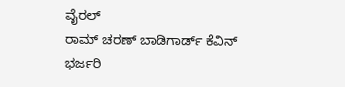ವೈರಲ್
ರಾಮ್ ಚರಣ್ ಬಾಡಿಗಾರ್ಡ್ ಕೆವಿನ್ ಭರ್ಜರಿ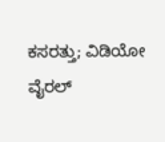ಕಸರತ್ತು; ವಿಡಿಯೋ ವೈರಲ್